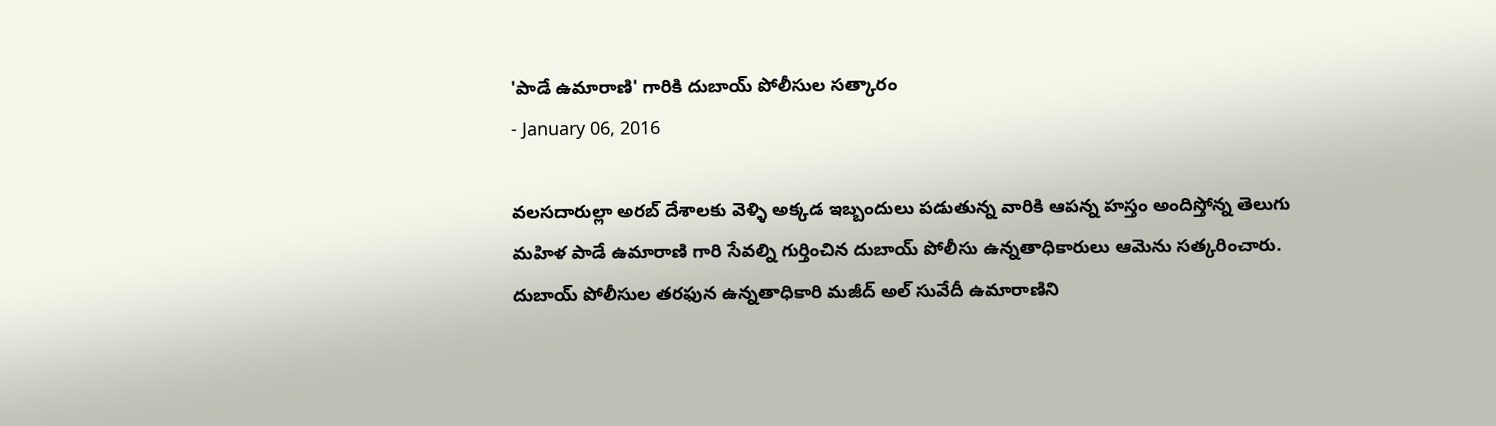'పాడే ఉమారాణి' గారికి దుబాయ్ పోలీసుల సత్కారం
- January 06, 2016

వలసదారుల్లా అరబ్ దేశాలకు వెళ్ళి అక్కడ ఇబ్బందులు పడుతున్న వారికి ఆపన్న హస్తం అందిస్తోన్న తెలుగు మహిళ పాడే ఉమారాణి గారి సేవల్ని గుర్తించిన దుబాయ్ పోలీసు ఉన్నతాధికారులు ఆమెను సత్కరించారు. దుబాయ్ పోలీసుల తరఫున ఉన్నతాధికారి మజీద్ అల్ సువేదీ ఉమారాణిని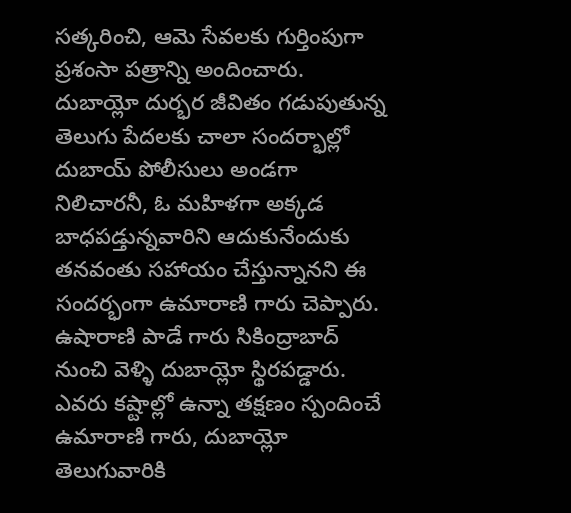సత్కరించి, ఆమె సేవలకు గుర్తింపుగా ప్రశంసా పత్రాన్ని అందించారు. దుబాయ్లో దుర్భర జీవితం గడుపుతున్న తెలుగు పేదలకు చాలా సందర్భాల్లో దుబాయ్ పోలీసులు అండగా నిలిచారనీ, ఓ మహిళగా అక్కడ బాధపడ్తున్నవారిని ఆదుకునేందుకు తనవంతు సహాయం చేస్తున్నానని ఈ సందర్భంగా ఉమారాణి గారు చెప్పారు. ఉషారాణి పాడే గారు సికింద్రాబాద్ నుంచి వెళ్ళి దుబాయ్లో స్థిరపడ్డారు. ఎవరు కష్టాల్లో ఉన్నా తక్షణం స్పందించే ఉమారాణి గారు, దుబాయ్లో తెలుగువారికి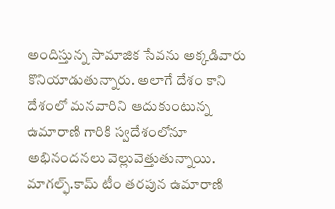అందిస్తున్న సామాజిక సేవను అక్కడివారు కొనియాడుతున్నారు. అలాగే దేశం కాని దేశంలో మనవారిని ఆదుకుంటున్న ఉమారాణి గారికి స్వదేశంలోనూ అభినందనలు వెల్లువెత్తుతున్నాయి.
మాగల్ఫ్.కామ్ టీం తరపున ఉమారాణి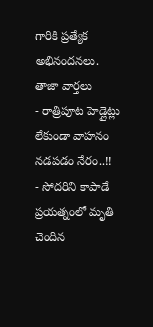గారికి ప్రత్యేక అభినందనలు.
తాజా వార్తలు
- రాత్రిపూట హెడ్లైట్లు లేకుండా వాహనం నడపడం నేరం..!!
- సోదరిని కాపాడే ప్రయత్నంలో మృతి చెందిన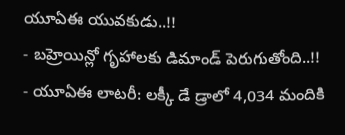యూఏఈ యువకుడు..!!
- బహ్రెయిన్లో గృహాలకు డిమాండ్ పెరుగుతోంది..!!
- యూఏఈ లాటరీ: లక్కీ డే డ్రాలో 4,034 మందికి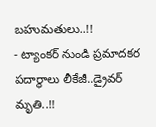బహుమతులు..!!
- ట్యాంకర్ నుండి ప్రమాదకర పదార్థాలు లీకేజీ..డ్రైవర్ మృతి..!!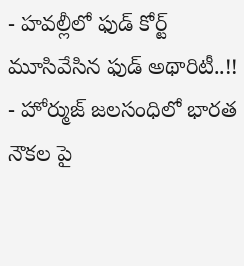- హవల్లీలో ఫుడ్ కోర్ట్ మూసివేసిన ఫుడ్ అథారిటీ..!!
- హోర్ముజ్ జలసంధిలో భారత నౌకల పై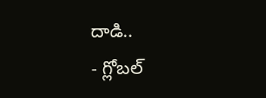దాడి..
- గ్లోబల్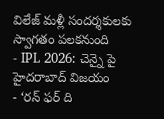విలేజ్ మళ్లీ సందర్శకులకు స్వాగతం పలకనుంది
- IPL 2026: చెన్నై పై హైదరాబాద్ విజయం
- ‘రన్ ఫర్ ది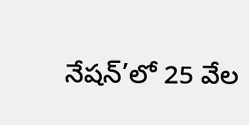నేషన్’లో 25 వేల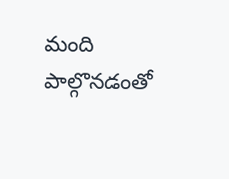మంది పాల్గొనడంతో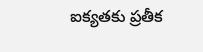ఐక్యతకు ప్రతీక